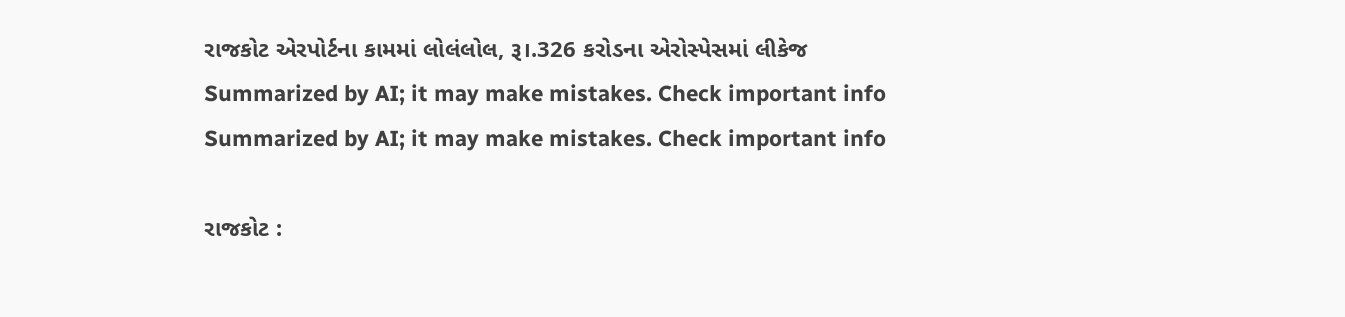રાજકોટ એરપોર્ટના કામમાં લોલંલોલ, રૂ।.326 કરોડના એરોસ્પેસમાં લીકેજ
Summarized by AI; it may make mistakes. Check important info
Summarized by AI; it may make mistakes. Check important info

રાજકોટ :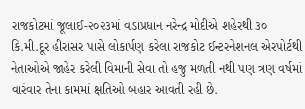રાજકોટમાં જૂલાઈ-૨૦૨૩માં વડાપ્રધાન નરેન્દ્ર મોદીએ શહેરથી ૩૦ કિ.મી.દૂર હીરાસર પાસે લોકાર્પણ કરેલા રાજકોટ ઈન્ટરનેશનલ એરપોર્ટથી નેતાઓએ જાહેર કરેલી વિમાની સેવા તો હજુ મળતી નથી પણ ત્રણ વર્ષમાં વારંવાર તેના કામમાં ક્ષતિઓ બહાર આવતી રહી છે.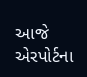આજે એરપોર્ટના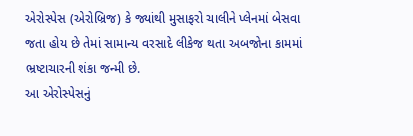એરોસ્પેસ (એરોબ્રિજ) કે જ્યાંથી મુસાફરો ચાલીને પ્લેનમાં બેસવા જતા હોય છે તેમાં સામાન્ય વરસાદે લીકેજ થતા અબજોના કામમાં ભ્રષ્ટાચારની શંકા જન્મી છે.
આ એરોસ્પેસનું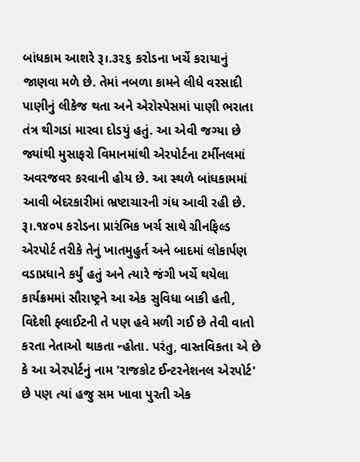બાંધકામ આશરે રૂ।.૩૨૬ કરોડના ખર્ચે કરાયાનું જાણવા મળે છે. તેમાં નબળા કામને લીધે વરસાદી પાણીનું લીકેજ થતા અને એરોસ્પેસમાં પાણી ભરાતા તંત્ર થીગડાં મારવા દોડયું હતું. આ એવી જગ્યા છે જ્યાંથી મુસાફરો વિમાનમાંથી એરપોર્ટના ટર્મીનલમાં અવરજવર કરવાની હોય છે. આ સ્થળે બાંધકામમાં આવી બેદરકારીમાં ભ્રષ્ટાચારની ગંધ આવી રહી છે.
રૂ।.૧૪૦૫ કરોડના પ્રારંભિક ખર્ચ સાથે ગ્રીનફિલ્ડ એરપોર્ટ તરીકે તેનું ખાતમુહુર્ત અને બાદમાં લોકાર્પણ વડાપ્રધાને કર્યું હતું અને ત્યારે જંગી ખર્ચે થયેલા કાર્યક્રમમાં સૌરાષ્ટ્રને આ એક સુવિધા બાકી હતી, વિદેશી ફ્લાઈટની તે પણ હવે મળી ગઈ છે તેવી વાતો કરતા નેતાઓ થાકતા ન્હોતા. પરંતુ, વાસ્તવિકતા એ છે કે આ એરપોર્ટનું નામ 'રાજકોટ ઈન્ટરનેશનલ એરપોર્ટ' છે પણ ત્યાં હજુ સમ ખાવા પુરતી એક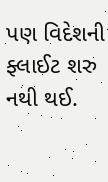પણ વિદેશની ફ્લાઈટ શરુ નથી થઈ.